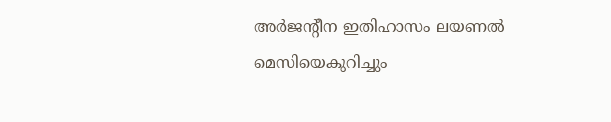അര്‍ജന്റീന ഇതിഹാസം ലയണല്‍ മെസിയെകുറിച്ചും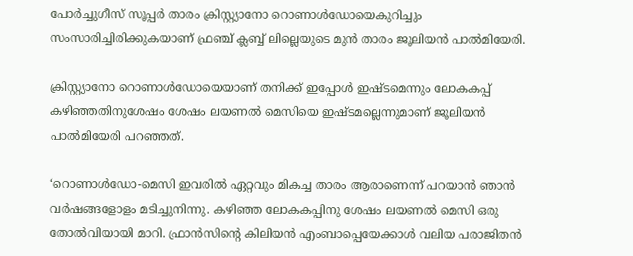പോര്‍ച്ചുഗീസ് സൂപ്പര്‍ താരം ക്രിസ്റ്റ്യാനോ റൊണാള്‍ഡോയെകുറിച്ചും സംസാരിച്ചിരിക്കുകയാണ് ഫ്രഞ്ച് ക്ലബ്ബ് ലില്ലെയുടെ മുന്‍ താരം ജൂലിയന്‍ പാല്‍മിയേരി.

ക്രിസ്റ്റ്യാനോ റൊണാള്‍ഡോയെയാണ് തനിക്ക് ഇപ്പോള്‍ ഇഷ്ടമെന്നും ലോകകപ്പ് കഴിഞ്ഞതിനുശേഷം ശേഷം ലയണല്‍ മെസിയെ ഇഷ്ടമല്ലെന്നുമാണ് ജൂലിയന്‍ പാല്‍മിയേരി പറഞ്ഞത്.

‘റൊണാള്‍ഡോ-മെസി ഇവരില്‍ ഏറ്റവും മികച്ച താരം ആരാണെന്ന് പറയാന്‍ ഞാന്‍ വര്‍ഷങ്ങളോളം മടിച്ചുനിന്നു. കഴിഞ്ഞ ലോകകപ്പിനു ശേഷം ലയണല്‍ മെസി ഒരു തോല്‍വിയായി മാറി. ഫ്രാന്‍സിന്റെ കിലിയന്‍ എംബാപ്പെയേക്കാള്‍ വലിയ പരാജിതന്‍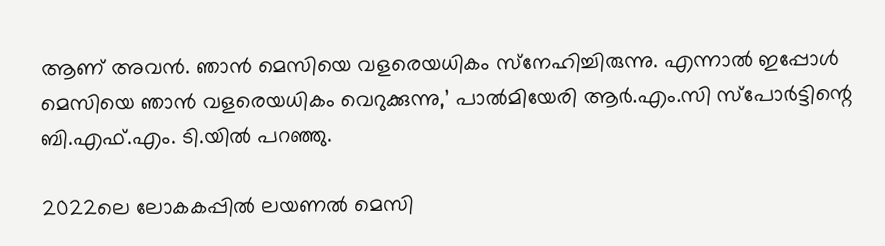ആണ് അവന്‍. ഞാന്‍ മെസിയെ വളരെയധികം സ്‌നേഹിച്ചിരുന്നു. എന്നാല്‍ ഇപ്പോള്‍ മെസിയെ ഞാന്‍ വളരെയധികം വെറുക്കുന്നു,’ പാല്‍മിയേരി ആര്‍.എം.സി സ്‌പോര്‍ട്ടിന്റെ ബി.എഫ്.എം. ടി.യില്‍ പറഞ്ഞു.

2022ലെ ലോകകപ്പില്‍ ലയണല്‍ മെസി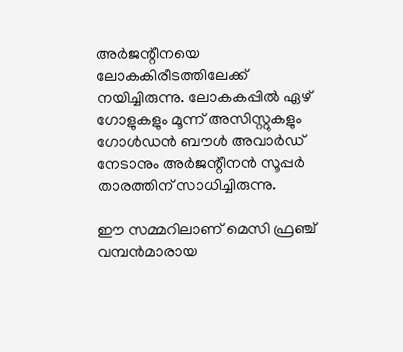അര്‍ജന്റീനയെ ലോകകിരീടത്തിലേക്ക് നയിച്ചിരുന്നു. ലോകകപ്പില്‍ ഏഴ് ഗോളുകളും മൂന്ന് അസിസ്റ്റുകളും ഗോള്‍ഡന്‍ ബൗള്‍ അവാര്‍ഡ് നേടാനും അര്‍ജന്റീനന്‍ സൂപ്പര്‍ താരത്തിന് സാധിച്ചിരുന്നു.

ഈ സമ്മറിലാണ് മെസി ഫ്രഞ്ച് വമ്പന്‍മാരായ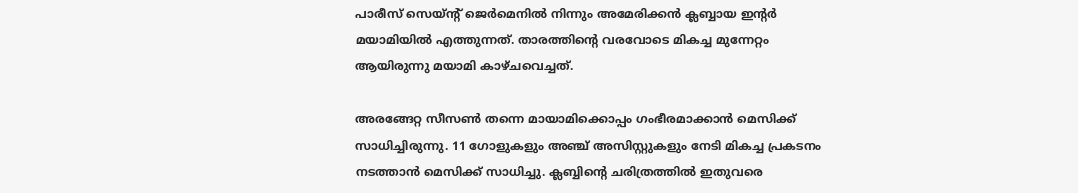പാരീസ് സെയ്ന്റ് ജെര്‍മെനില്‍ നിന്നും അമേരിക്കന്‍ ക്ലബ്ബായ ഇന്റര്‍ മയാമിയില്‍ എത്തുന്നത്. താരത്തിന്റെ വരവോടെ മികച്ച മുന്നേറ്റം ആയിരുന്നു മയാമി കാഴ്ചവെച്ചത്.

അരങ്ങേറ്റ സീസണ്‍ തന്നെ മായാമിക്കൊപ്പം ഗംഭീരമാക്കാന്‍ മെസിക്ക് സാധിച്ചിരുന്നു. 11 ഗോളുകളും അഞ്ച് അസിസ്റ്റുകളും നേടി മികച്ച പ്രകടനം നടത്താന്‍ മെസിക്ക് സാധിച്ചു. ക്ലബ്ബിന്റെ ചരിത്രത്തില്‍ ഇതുവരെ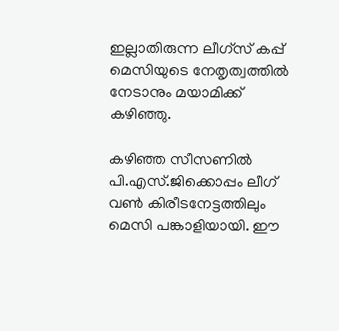ഇല്ലാതിരുന്ന ലീഗ്സ് കപ്പ് മെസിയുടെ നേതൃത്വത്തില്‍ നേടാനും മയാമിക്ക് കഴിഞ്ഞു.

കഴിഞ്ഞ സീസണില്‍ പി.എസ്.ജിക്കൊപ്പം ലീഗ് വണ്‍ കിരീടനേട്ടത്തിലും മെസി പങ്കാളിയായി. ഈ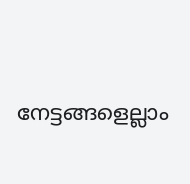നേട്ടങ്ങളെല്ലാം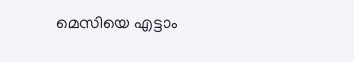മെസിയെ എട്ടാം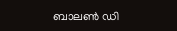ബാലണ്‍ ഡി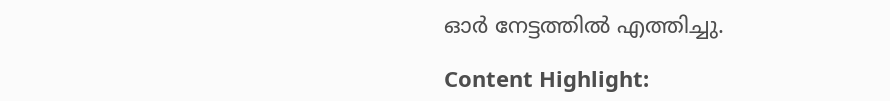ഓര്‍ നേട്ടത്തില്‍ എത്തിച്ചു.

Content Highlight: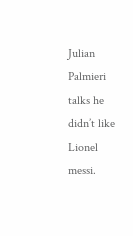Julian Palmieri talks he didn’t like Lionel messi.